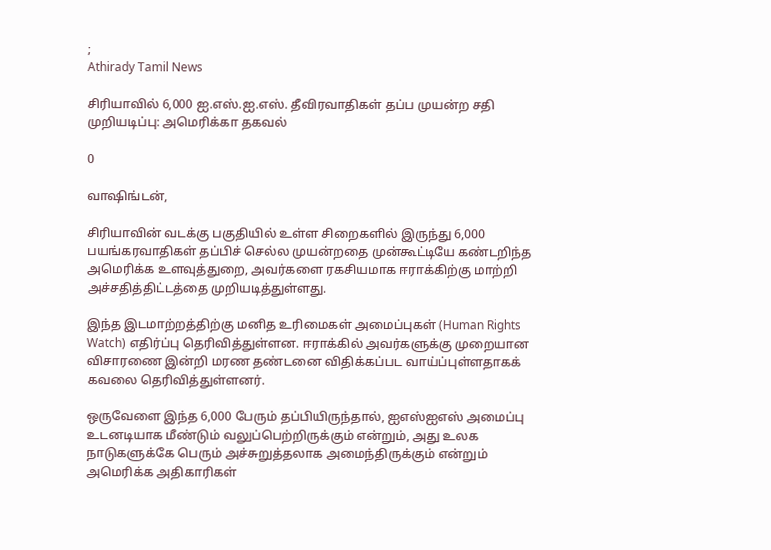;
Athirady Tamil News

சிரியாவில் 6,000 ஐ.எஸ்.ஐ.எஸ். தீவிரவாதிகள் தப்ப முயன்ற சதி முறியடிப்பு: அமெரிக்கா தகவல்

0

வாஷிங்டன்,

சிரியாவின் வடக்கு பகுதியில் உள்ள சிறைகளில் இருந்து 6,000 பயங்கரவாதிகள் தப்பிச் செல்ல முயன்றதை முன்கூட்டியே கண்டறிந்த அமெரிக்க உளவுத்துறை, அவர்களை ரகசியமாக ஈராக்கிற்கு மாற்றி அச்சதித்திட்டத்தை முறியடித்துள்ளது.

இந்த இடமாற்றத்திற்கு மனித உரிமைகள் அமைப்புகள் (Human Rights Watch) எதிர்ப்பு தெரிவித்துள்ளன. ஈராக்கில் அவர்களுக்கு முறையான விசாரணை இன்றி மரண தண்டனை விதிக்கப்பட வாய்ப்புள்ளதாகக் கவலை தெரிவித்துள்ளனர்.

ஒருவேளை இந்த 6,000 பேரும் தப்பியிருந்தால், ஐஎஸ்ஐஎஸ் அமைப்பு உடனடியாக மீண்டும் வலுப்பெற்றிருக்கும் என்றும், அது உலக நாடுகளுக்கே பெரும் அச்சுறுத்தலாக அமைந்திருக்கும் என்றும் அமெரிக்க அதிகாரிகள்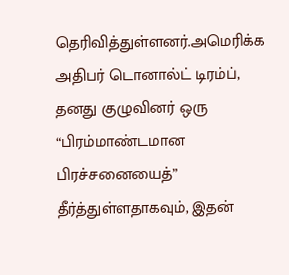தெரிவித்துள்ளனர்.அமெரிக்க அதிபர் டொனால்ட் டிரம்ப், தனது குழுவினர் ஒரு “பிரம்மாண்டமான பிரச்சனையைத்” தீர்த்துள்ளதாகவும், இதன்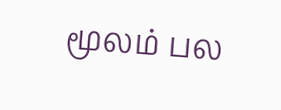மூலம் பல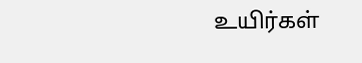உயிர்கள்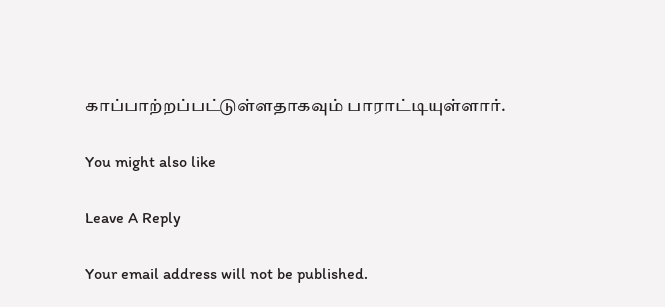காப்பாற்றப்பட்டுள்ளதாகவும் பாராட்டியுள்ளார்.

You might also like

Leave A Reply

Your email address will not be published.